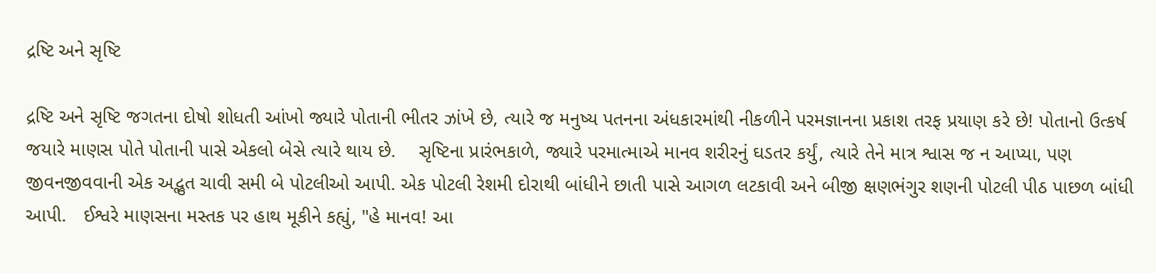દ્રષ્ટિ અને સૃષ્ટિ

દ્રષ્ટિ અને સૃષ્ટિ જગતના દોષો શોધતી આંખો જ્યારે પોતાની ભીતર ઝાંખે છે, ત્યારે જ મનુષ્ય પતનના અંધકારમાંથી નીકળીને પરમજ્ઞાનના પ્રકાશ તરફ પ્રયાણ કરે છે! પોતાનો ઉત્કર્ષ જયારે માણસ પોતે પોતાની પાસે એકલો બેસે ત્યારે થાય છે.    સૃષ્ટિના પ્રારંભકાળે, જ્યારે પરમાત્માએ માનવ શરીરનું ઘડતર કર્યું, ત્યારે તેને માત્ર શ્વાસ જ ન આપ્યા, પણ જીવનજીવવાની એક અદ્ભુત ચાવી સમી બે પોટલીઓ આપી. એક પોટલી રેશમી દોરાથી બાંધીને છાતી પાસે આગળ લટકાવી અને બીજી ક્ષણભંગુર શણની પોટલી પીઠ પાછળ બાંધી આપી.   ઈશ્વરે માણસના મસ્તક પર હાથ મૂકીને કહ્યું, "હે માનવ! આ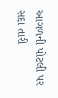આગળની પોટલી પર સદા તારી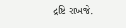દ્રષ્ટિ રાખજે.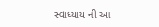સ્વાધ્યાય ની આ